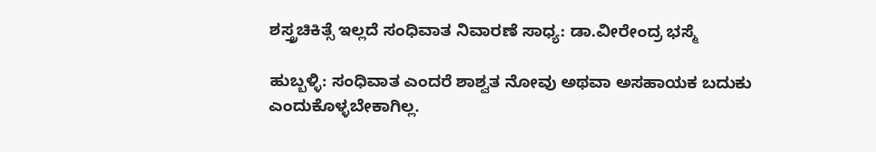ಶಸ್ತ್ರಚಿಕಿತ್ಸೆ ಇಲ್ಲದೆ ಸಂಧಿವಾತ ನಿವಾರಣೆ ಸಾಧ್ಯ: ಡಾ.ವೀರೇಂದ್ರ ಭಸ್ಮೆ

ಹುಬ್ಬಳ್ಳಿ: ಸಂಧಿವಾತ ಎಂದರೆ ಶಾಶ್ವತ ನೋವು ಅಥವಾ ಅಸಹಾಯಕ ಬದುಕು ಎಂದುಕೊಳ್ಳಬೇಕಾಗಿಲ್ಲ.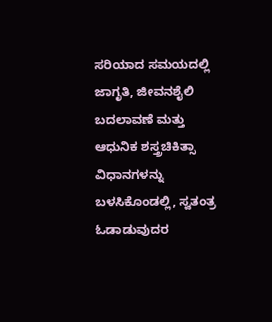ಸರಿಯಾದ ಸಮಯದಲ್ಲಿ ಜಾಗೃತಿ, ಜೀವನಶೈಲಿ ಬದಲಾವಣೆ ಮತ್ತು ಆಧುನಿಕ ಶಸ್ತ್ರಚಿಕಿತ್ಸಾ ವಿಧಾನಗಳನ್ನು ಬಳಸಿಕೊಂಡಲ್ಲಿ, ಸ್ವತಂತ್ರ ಓಡಾಡುವುದರ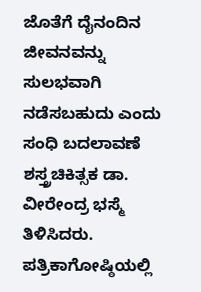ಜೊತೆಗೆ ದೈನಂದಿನ ಜೀವನವನ್ನು ಸುಲಭವಾಗಿ ನಡೆಸಬಹುದು ಎಂದು ಸಂಧಿ ಬದಲಾವಣೆ ಶಸ್ತ್ರಚಿಕಿತ್ಸಕ ಡಾ. ವೀರೇಂದ್ರ ಭಸ್ಮೆ ತಿಳಿಸಿದರು.
ಪತ್ರಿಕಾಗೋಷ್ಠಿಯಲ್ಲಿ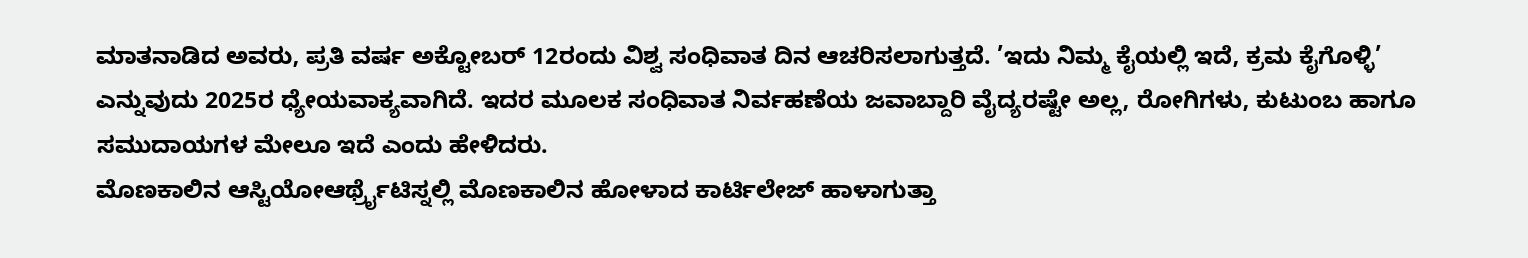ಮಾತನಾಡಿದ ಅವರು, ಪ್ರತಿ ವರ್ಷ ಅಕ್ಟೋಬರ್ 12ರಂದು ವಿಶ್ವ ಸಂಧಿವಾತ ದಿನ ಆಚರಿಸಲಾಗುತ್ತದೆ. ’ಇದು ನಿಮ್ಮ ಕೈಯಲ್ಲಿ ಇದೆ, ಕ್ರಮ ಕೈಗೊಳ್ಳಿ’ ಎನ್ನುವುದು 2025ರ ಧ್ಯೇಯವಾಕ್ಯವಾಗಿದೆ. ಇದರ ಮೂಲಕ ಸಂಧಿವಾತ ನಿರ್ವಹಣೆಯ ಜವಾಬ್ದಾರಿ ವೈದ್ಯರಷ್ಟೇ ಅಲ್ಲ, ರೋಗಿಗಳು, ಕುಟುಂಬ ಹಾಗೂ ಸಮುದಾಯಗಳ ಮೇಲೂ ಇದೆ ಎಂದು ಹೇಳಿದರು.
ಮೊಣಕಾಲಿನ ಆಸ್ಟಿಯೋಆರ್ಥ್ರೈಟಿಸ್ನಲ್ಲಿ ಮೊಣಕಾಲಿನ ಹೋಳಾದ ಕಾರ್ಟಿಲೇಜ್ ಹಾಳಾಗುತ್ತಾ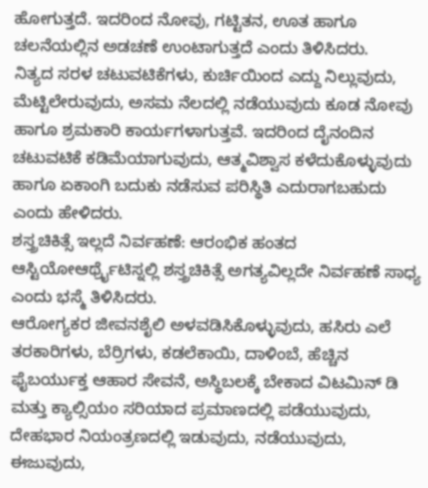ಹೋಗುತ್ತದೆ. ಇದರಿಂದ ನೋವು, ಗಟ್ಟಿತನ, ಊತ ಹಾಗೂ ಚಲನೆಯಲ್ಲಿನ ಅಡಚಣೆ ಉಂಟಾಗುತ್ತದೆ ಎಂದು ತಿಳಿಸಿದರು.
ನಿತ್ಯದ ಸರಳ ಚಟುವಟಿಕೆಗಳು, ಕುರ್ಚಿಯಿಂದ ಎದ್ದು ನಿಲ್ಲುವುದು, ಮೆಟ್ಟಿಲೇರುವುದು, ಅಸಮ ನೆಲದಲ್ಲಿ ನಡೆಯುವುದು ಕೂಡ ನೋವು ಹಾಗೂ ಶ್ರಮಕಾರಿ ಕಾರ್ಯಗಳಾಗುತ್ತವೆ. ಇದರಿಂದ ದೈನಂದಿನ ಚಟುವಟಿಕೆ ಕಡಿಮೆಯಾಗುವುದು, ಆತ್ಮವಿಶ್ವಾಸ ಕಳೆದುಕೊಳ್ಳುವುದು ಹಾಗೂ ಏಕಾಂಗಿ ಬದುಕು ನಡೆಸುವ ಪರಿಸ್ಥಿತಿ ಎದುರಾಗಬಹುದು ಎಂದು ಹೇಳಿದರು.
ಶಸ್ತ್ರಚಿಕಿತ್ಸೆ ಇಲ್ಲದೆ ನಿರ್ವಹಣೆ: ಆರಂಭಿಕ ಹಂತದ ಆಸ್ಟಿಯೋಆರ್ಥ್ರೈಟಿಸ್ನಲ್ಲಿ ಶಸ್ತ್ರಚಿಕಿತ್ಸೆ ಅಗತ್ಯವಿಲ್ಲದೇ ನಿರ್ವಹಣೆ ಸಾಧ್ಯ ಎಂದು ಭಸ್ಮೆ ತಿಳಿಸಿದರು.
ಆರೋಗ್ಯಕರ ಜೀವನಶೈಲಿ ಅಳವಡಿಸಿಕೊಳ್ಳುವುದು, ಹಸಿರು ಎಲೆ ತರಕಾರಿಗಳು, ಬೆರ್ರಿಗಳು, ಕಡಲೆಕಾಯಿ, ದಾಳಿಂಬೆ, ಹೆಚ್ಚಿನ ಫೈಬರ್ಯುಕ್ತ ಆಹಾರ ಸೇವನೆ, ಅಸ್ಥಿಬಲಕ್ಕೆ ಬೇಕಾದ ವಿಟಮಿನ್ ಡಿ ಮತ್ತು ಕ್ಯಾಲ್ಸಿಯಂ ಸರಿಯಾದ ಪ್ರಮಾಣದಲ್ಲಿ ಪಡೆಯುವುದು, ದೇಹಭಾರ ನಿಯಂತ್ರಣದಲ್ಲಿ ಇಡುವುದು, ನಡೆಯುವುದು, ಈಜುವುದು,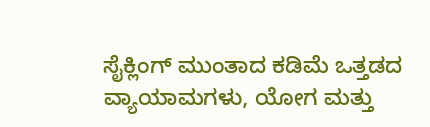ಸೈಕ್ಲಿಂಗ್ ಮುಂತಾದ ಕಡಿಮೆ ಒತ್ತಡದ ವ್ಯಾಯಾಮಗಳು, ಯೋಗ ಮತ್ತು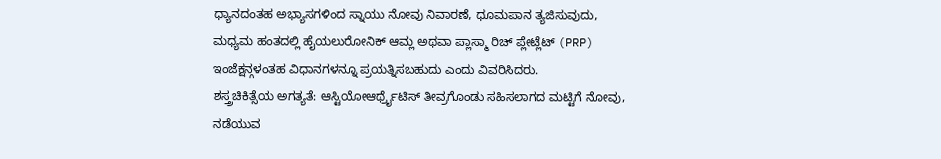ಧ್ಯಾನದಂತಹ ಅಭ್ಯಾಸಗಳಿಂದ ಸ್ನಾಯು ನೋವು ನಿವಾರಣೆ, ಧೂಮಪಾನ ತ್ಯಜಿಸುವುದು, ಮಧ್ಯಮ ಹಂತದಲ್ಲಿ ಹೈಯಲುರೋನಿಕ್ ಆಮ್ಲ ಅಥವಾ ಪ್ಲಾಸ್ಮಾ ರಿಚ್ ಪ್ಲೇಟ್ಲೆಟ್ (PRP) ಇಂಜೆಕ್ಷನ್ಗಳಂತಹ ವಿಧಾನಗಳನ್ನೂ ಪ್ರಯತ್ನಿಸಬಹುದು ಎಂದು ವಿವರಿಸಿದರು.
ಶಸ್ತ್ರಚಿಕಿತ್ಸೆಯ ಅಗತ್ಯತೆ: ಆಸ್ಟಿಯೋಆರ್ಥ್ರೈಟಿಸ್ ತೀವ್ರಗೊಂಡು ಸಹಿಸಲಾಗದ ಮಟ್ಟಿಗೆ ನೋವು, ನಡೆಯುವ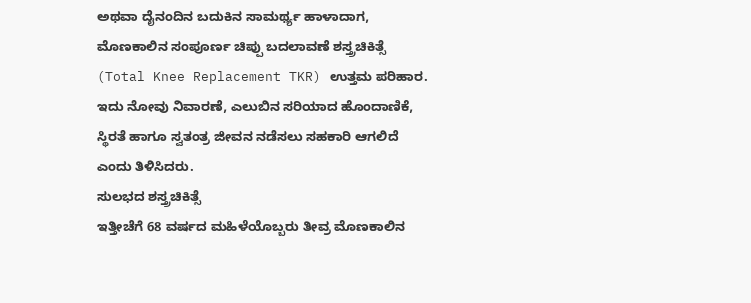ಅಥವಾ ದೈನಂದಿನ ಬದುಕಿನ ಸಾಮರ್ಥ್ಯ ಹಾಳಾದಾಗ, ಮೊಣಕಾಲಿನ ಸಂಪೂರ್ಣ ಚಿಪ್ಪು ಬದಲಾವಣೆ ಶಸ್ತ್ರಚಿಕಿತ್ಸೆ (Total Knee Replacement TKR) ಉತ್ತಮ ಪರಿಹಾರ. ಇದು ನೋವು ನಿವಾರಣೆ, ಎಲುಬಿನ ಸರಿಯಾದ ಹೊಂದಾಣಿಕೆ, ಸ್ಥಿರತೆ ಹಾಗೂ ಸ್ವತಂತ್ರ ಜೀವನ ನಡೆಸಲು ಸಹಕಾರಿ ಆಗಲಿದೆ ಎಂದು ತಿಳಿಸಿದರು.
ಸುಲಭದ ಶಸ್ತ್ರಚಿಕಿತ್ಸೆ
ಇತ್ತೀಚೆಗೆ 68 ವರ್ಷದ ಮಹಿಳೆಯೊಬ್ಬರು ತೀವ್ರ ಮೊಣಕಾಲಿನ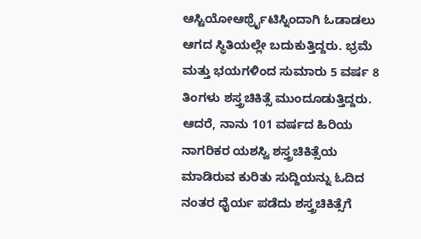ಆಸ್ಟಿಯೋಆರ್ಥ್ರೈಟಿಸ್ನಿಂದಾಗಿ ಓಡಾಡಲು ಆಗದ ಸ್ಥಿತಿಯಲ್ಲೇ ಬದುಕುತ್ತಿದ್ದರು. ಭ್ರಮೆ ಮತ್ತು ಭಯಗಳಿಂದ ಸುಮಾರು 5 ವರ್ಷ 8 ತಿಂಗಳು ಶಸ್ತ್ರಚಿಕಿತ್ಸೆ ಮುಂದೂಡುತ್ತಿದ್ದರು. ಆದರೆ, ನಾನು 101 ವರ್ಷದ ಹಿರಿಯ ನಾಗರಿಕರ ಯಶಸ್ವಿ ಶಸ್ತ್ರಚಿಕಿತ್ಸೆಯ ಮಾಡಿರುವ ಕುರಿತು ಸುದ್ದಿಯನ್ನು ಓದಿದ ನಂತರ ಧೈರ್ಯ ಪಡೆದು ಶಸ್ತ್ರಚಿಕಿತ್ಸೆಗೆ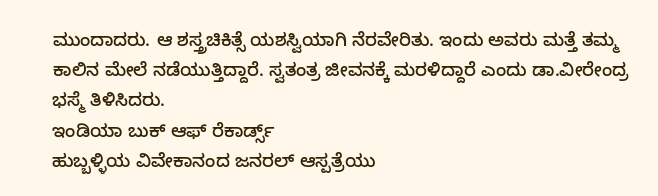ಮುಂದಾದರು. ಆ ಶಸ್ತ್ರಚಿಕಿತ್ಸೆ ಯಶಸ್ವಿಯಾಗಿ ನೆರವೇರಿತು. ಇಂದು ಅವರು ಮತ್ತೆ ತಮ್ಮ ಕಾಲಿನ ಮೇಲೆ ನಡೆಯುತ್ತಿದ್ದಾರೆ. ಸ್ವತಂತ್ರ ಜೀವನಕ್ಕೆ ಮರಳಿದ್ದಾರೆ ಎಂದು ಡಾ.ವೀರೇಂದ್ರ ಭಸ್ಮೆ ತಿಳಿಸಿದರು.
ಇಂಡಿಯಾ ಬುಕ್ ಆಫ್ ರೆಕಾರ್ಡ್ಸ್
ಹುಬ್ಬಳ್ಳಿಯ ವಿವೇಕಾನಂದ ಜನರಲ್ ಆಸ್ಪತ್ರೆಯು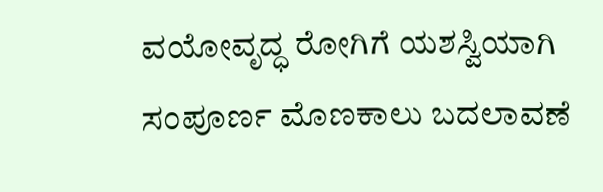ವಯೋವೃದ್ಧ ರೋಗಿಗೆ ಯಶಸ್ವಿಯಾಗಿ ಸಂಪೂರ್ಣ ಮೊಣಕಾಲು ಬದಲಾವಣೆ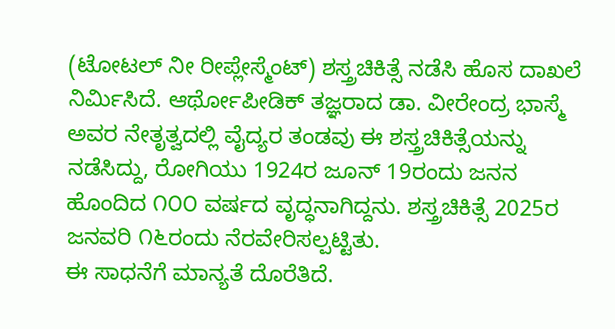(ಟೋಟಲ್ ನೀ ರೀಪ್ಲೇಸ್ಮೆಂಟ್) ಶಸ್ತ್ರಚಿಕಿತ್ಸೆ ನಡೆಸಿ ಹೊಸ ದಾಖಲೆ ನಿರ್ಮಿಸಿದೆ. ಆರ್ಥೋಪೀಡಿಕ್ ತಜ್ಞರಾದ ಡಾ. ವೀರೇಂದ್ರ ಭಾಸ್ಮೆ ಅವರ ನೇತೃತ್ವದಲ್ಲಿ ವೈದ್ಯರ ತಂಡವು ಈ ಶಸ್ತ್ರಚಿಕಿತ್ಸೆಯನ್ನು ನಡೆಸಿದ್ದು, ರೋಗಿಯು 1924ರ ಜೂನ್ 19ರಂದು ಜನನ ಹೊಂದಿದ ೧೦೦ ವರ್ಷದ ವೃದ್ಧನಾಗಿದ್ದನು. ಶಸ್ತ್ರಚಿಕಿತ್ಸೆ 2025ರ ಜನವರಿ ೧೬ರಂದು ನೆರವೇರಿಸಲ್ಪಟ್ಟಿತು.
ಈ ಸಾಧನೆಗೆ ಮಾನ್ಯತೆ ದೊರೆತಿದೆ.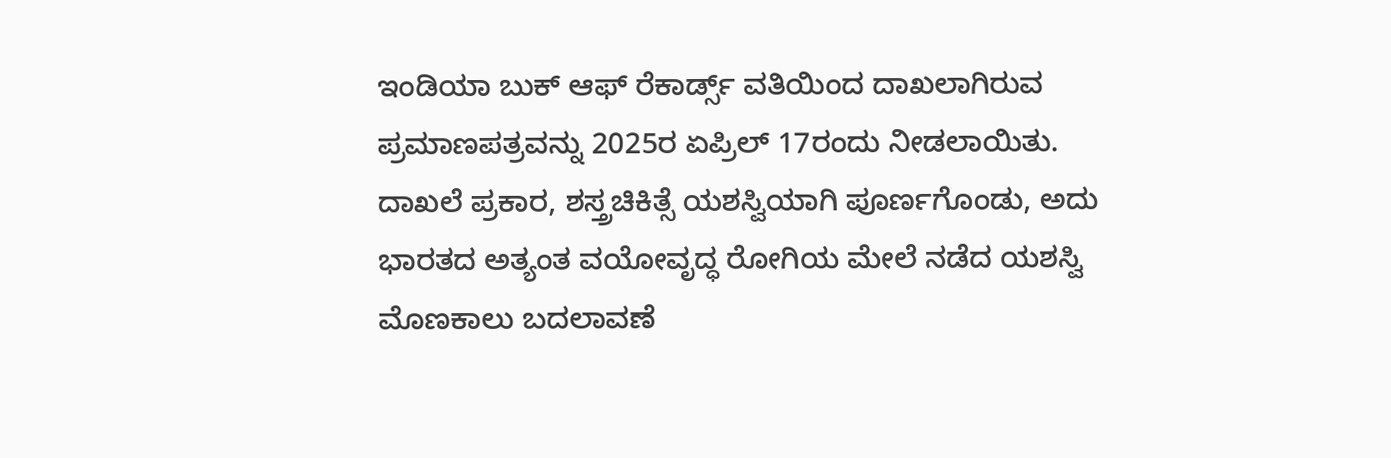ಇಂಡಿಯಾ ಬುಕ್ ಆಫ್ ರೆಕಾರ್ಡ್ಸ್ ವತಿಯಿಂದ ದಾಖಲಾಗಿರುವ ಪ್ರಮಾಣಪತ್ರವನ್ನು 2025ರ ಏಪ್ರಿಲ್ 17ರಂದು ನೀಡಲಾಯಿತು.
ದಾಖಲೆ ಪ್ರಕಾರ, ಶಸ್ತ್ರಚಿಕಿತ್ಸೆ ಯಶಸ್ವಿಯಾಗಿ ಪೂರ್ಣಗೊಂಡು, ಅದು ಭಾರತದ ಅತ್ಯಂತ ವಯೋವೃದ್ಧ ರೋಗಿಯ ಮೇಲೆ ನಡೆದ ಯಶಸ್ವಿ ಮೊಣಕಾಲು ಬದಲಾವಣೆ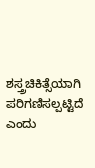ಶಸ್ತ್ರಚಿಕಿತ್ಸೆಯಾಗಿ ಪರಿಗಣಿಸಲ್ಪಟ್ಟಿದೆ ಎಂದು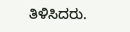ತಿಳಿಸಿದರು.